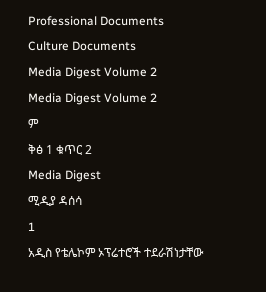Professional Documents
Culture Documents
Media Digest Volume 2
Media Digest Volume 2
ም
ቅፅ 1 ቁጥር 2
Media Digest
ሚዲያ ዳሰሳ
1
አዲስ የቴሌኮም ኦፕሬተሮች ተደራሽነታቸው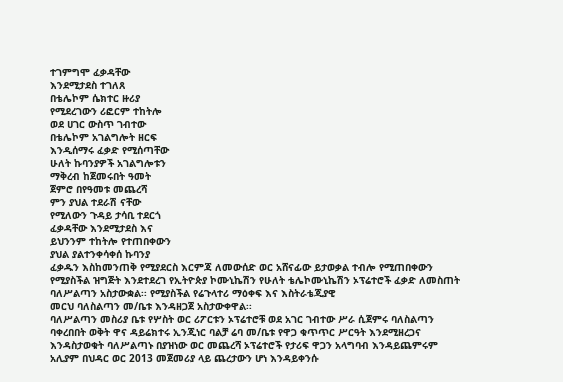ተገምግሞ ፈቃዳቸው
እንደሚታደስ ተገለጸ
በቴሌኮም ሴክተር ዙሪያ
የሚደረገውን ሪፎርም ተከትሎ
ወደ ሀገር ውስጥ ገብተው
በቴሌኮም አገልግሎት ዘርፍ
እንዲሰማሩ ፈቃድ የሚሰጣቸው
ሁለት ኩባንያዎች አገልግሎቱን
ማቅረብ ከጀመሩበት ዓመት
ጀምሮ በየዓመቱ መጨረሻ
ምን ያህል ተደራሽ ናቸው
የሚለውን ጉዳይ ታሳቢ ተደርጎ
ፈቃዳቸው እንደሚታደስ እና
ይህንንም ተከትሎ የተጠበቀውን
ያህል ያልተንቀሳቀሰ ኩባንያ
ፈቃዱን እስከመንጠቅ የሚያደርስ እርምጃ ለመውሰድ ወር አሸናፊው ይታወቃል ተብሎ የሚጠበቀውን
የሚያስችል ዝግጅት እንደተደረገ የኢትዮጵያ ኮሙኒኬሽን የሁለት ቴሌኮሙኒኬሽን ኦፕሬተሮች ፈቃድ ለመስጠት
ባለሥልጣን አስታውቋል፡፡ የሚያስችል የሬጉላተሪ ማዕቀፍ እና እስትራቴጂያዊ
መርህ ባለስልጣን መ/ቤቱ እንዳዘጋጀ አስታውቀዋል፡፡
ባለሥልጣን መስሪያ ቤቱ የሦስት ወር ሪፖርቱን ኦፕሬተሮቹ ወደ አገር ገብተው ሥራ ሲጀምሩ ባለስልጣን
ባቀረበበት ወቅት ዋና ዳይሬክተሩ ኢንጂነር ባልቻ ሬባ መ/ቤቱ የዋጋ ቁጥጥር ሥርዓት እንደሚዘረጋና
እንዳስታወቁት ባለሥልጣኑ በያዝነው ወር መጨረሻ ኦፕሬተሮች የታሪፍ ዋጋን አላግባብ እንዳይጨምሩም
አሊያም በህዳር ወር 2013 መጀመሪያ ላይ ጨረታውን ሆነ እንዳይቀንሱ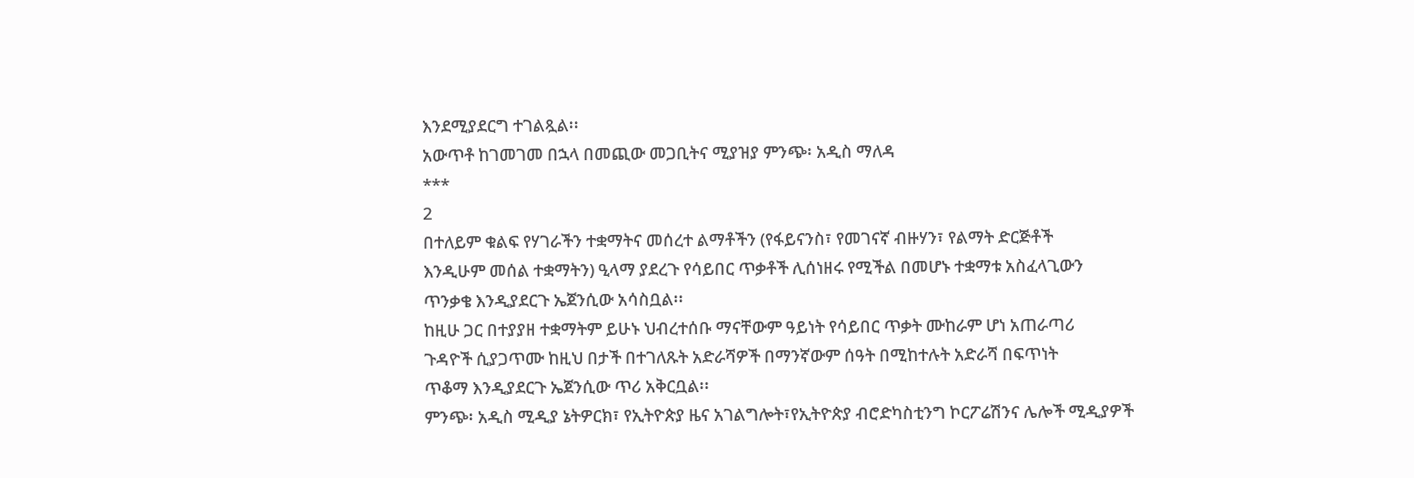እንደሚያደርግ ተገልጿል፡፡
አውጥቶ ከገመገመ በኋላ በመጪው መጋቢትና ሚያዝያ ምንጭ፡ አዲስ ማለዳ
***
2
በተለይም ቁልፍ የሃገራችን ተቋማትና መሰረተ ልማቶችን (የፋይናንስ፣ የመገናኛ ብዙሃን፣ የልማት ድርጅቶች
እንዲሁም መሰል ተቋማትን) ዒላማ ያደረጉ የሳይበር ጥቃቶች ሊሰነዘሩ የሚችል በመሆኑ ተቋማቱ አስፈላጊውን
ጥንቃቄ እንዲያደርጉ ኤጀንሲው አሳስቧል፡፡
ከዚሁ ጋር በተያያዘ ተቋማትም ይሁኑ ህብረተሰቡ ማናቸውም ዓይነት የሳይበር ጥቃት ሙከራም ሆነ አጠራጣሪ
ጉዳዮች ሲያጋጥሙ ከዚህ በታች በተገለጹት አድራሻዎች በማንኛውም ሰዓት በሚከተሉት አድራሻ በፍጥነት
ጥቆማ እንዲያደርጉ ኤጀንሲው ጥሪ አቅርቧል፡፡
ምንጭ፡ አዲስ ሚዲያ ኔትዎርክ፣ የኢትዮጵያ ዜና አገልግሎት፣የኢትዮጵያ ብሮድካስቲንግ ኮርፖሬሽንና ሌሎች ሚዲያዎች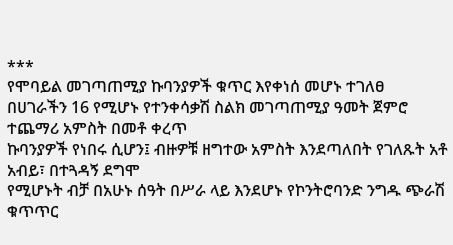***
የሞባይል መገጣጠሚያ ኩባንያዎች ቁጥር እየቀነሰ መሆኑ ተገለፀ
በሀገራችን 16 የሚሆኑ የተንቀሳቃሽ ስልክ መገጣጠሚያ ዓመት ጀምሮ ተጨማሪ አምስት በመቶ ቀረጥ
ኩባንያዎች የነበሩ ሲሆን፤ ብዙዎቹ ዘግተው አምስት እንደጣለበት የገለጹት አቶ አብይ፣ በተጓዳኝ ደግሞ
የሚሆኑት ብቻ በአሁኑ ሰዓት በሥራ ላይ እንደሆኑ የኮንትሮባንድ ንግዱ ጭራሽ ቁጥጥር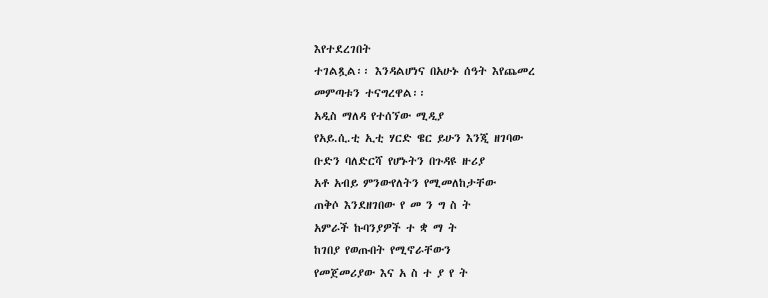እየተደረገበት
ተገልጿል፡፡ እንዳልሆነና በአሁኑ ሰዓት እየጨመረ
መምጣቱን ተናግረዋል፡፡
አዲስ ማለዳ የተሰኘው ሚዲያ
የአይ.ሲ.ቲ ኢቲ ሃርድ ዌር ይሁን እንጂ ዘገባው
ቡድን ባለድርሻ የሆኑትን በጉዳዩ ዙሪያ
አቶ አብይ ምንውየለትን የሚመለከታቸው
ጠቅሶ እንደዘገበው የ መ ን ግ ስ ት
አምራች ኩባንያዎች ተ ቋ ማ ት
ከገበያ የወጡበት የሚኖራቸውን
የመጀመሪያው እና አ ስ ተ ያ የ ት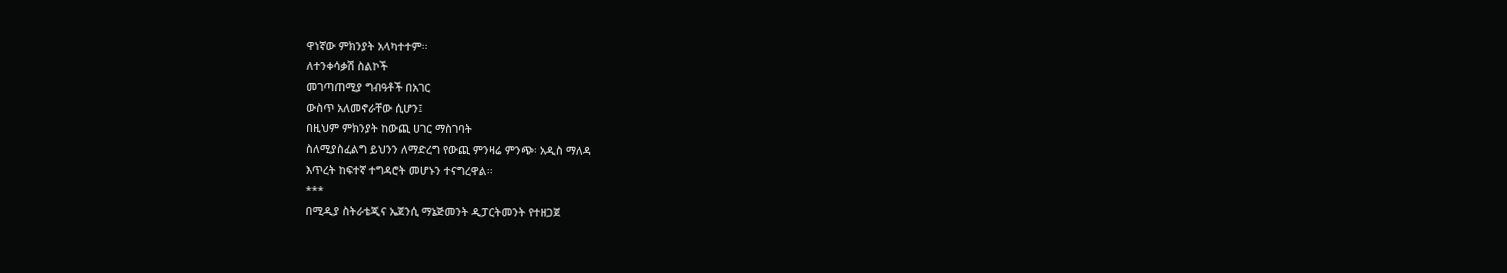ዋነኛው ምክንያት አላካተተም፡፡
ለተንቀሳቃሽ ስልኮች
መገጣጠሚያ ግብዓቶች በአገር
ውስጥ አለመኖራቸው ሲሆን፤
በዚህም ምክንያት ከውጪ ሀገር ማስገባት
ስለሚያስፈልግ ይህንን ለማድረግ የውጪ ምንዛሬ ምንጭ፡ አዲስ ማለዳ
እጥረት ከፍተኛ ተግዳሮት መሆኑን ተናግረዋል፡፡
***
በሚዲያ ስትራቴጂና ኤጀንሲ ማኔጅመንት ዲፓርትመንት የተዘጋጀ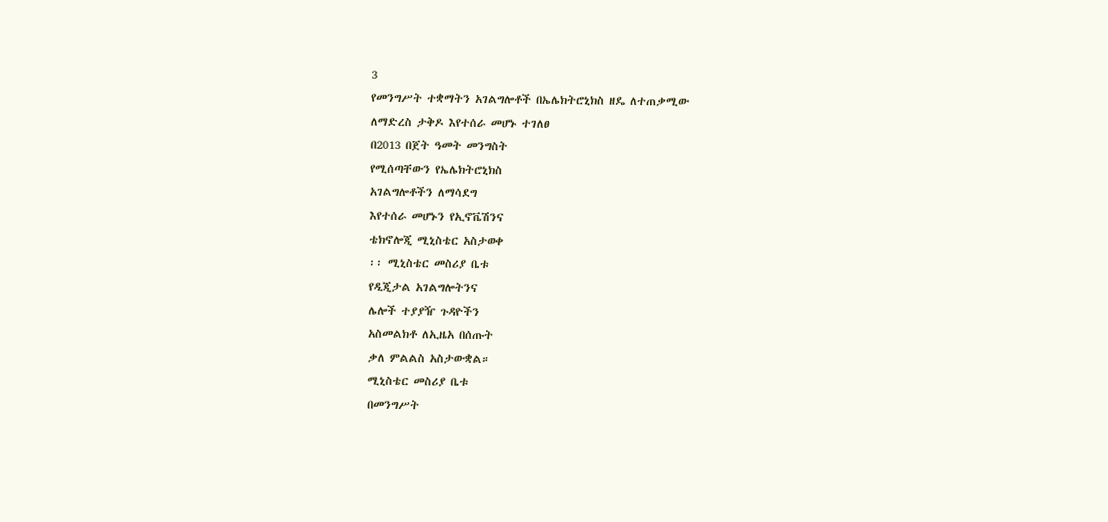3
የመንግሥት ተቋማትን አገልግሎቶች በኤሌክትሮኒክስ ዘዴ ለተጠቃሚው
ለማድረስ ታቅዶ እየተሰራ መሆኑ ተገለፀ
በ2013 በጀት ዓመት መንግስት
የሚሰጣቸውን የኤሌክትሮኒክስ
አገልግሎቶችን ለማሳደግ
እየተሰራ መሆኑን የኢኖቬሽንና
ቴክኖሎጂ ሚኒስቴር አስታወቀ
፡፡ ሚኒስቴር መስሪያ ቤቱ
የዲጂታል አገልግሎትንና
ሌሎች ተያያዥ ጉዳዮችን
አስመልክቶ ለኢዜአ በሰጡት
ቃለ ምልልስ አስታውቋል።
ሚኒስቴር መስሪያ ቤቱ
በመንግሥት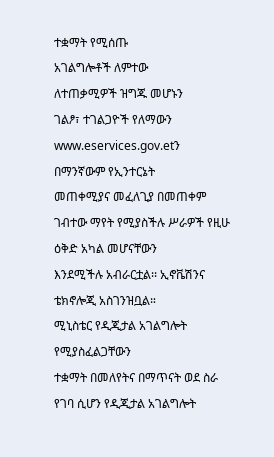ተቋማት የሚሰጡ
አገልግሎቶች ለምተው
ለተጠቃሚዎች ዝግጁ መሆኑን
ገልፆ፣ ተገልጋዮች የለማውን
www.eservices.gov.etን
በማንኛውም የኢንተርኔት
መጠቀሚያና መፈለጊያ በመጠቀም ገብተው ማየት የሚያስችሉ ሥራዎች የዚሁ ዕቅድ አካል መሆናቸውን
እንደሚችሉ አብራርቷል፡፡ ኢኖቬሽንና ቴክኖሎጂ አስገንዝቧል።
ሚኒስቴር የዲጂታል አገልግሎት የሚያስፈልጋቸውን
ተቋማት በመለየትና በማጥናት ወደ ስራ የገባ ሲሆን የዲጂታል አገልግሎት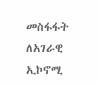መስፋፋት ለአገራዊ ኢኮኖሚ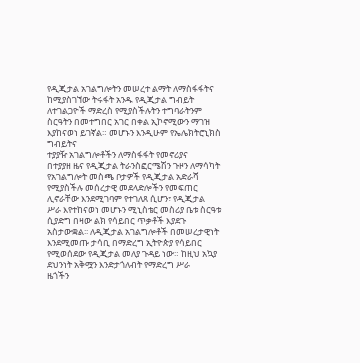የዲጂታል አገልግሎትን መሠረተ ልማት ለማስፋፋትና ከሚያስገኘው ትሩፋት አንዱ የዲጂታል ግብይት
ለተገልጋዮች ማድረስ የሚያስችሉትን ተግባራትንም ስርዓትን በመተግበር አገር በቀል ኢኮኖሚውን ማገዝ
እያከናወነ ይገኛል። መሆኑን እንዲሁም የኤሌክትሮኒክስ ግብይትና
ተያያዥ አገልግሎቶችን ለማስፋፋት የመኖሪያና
በተያያዘ ዜና የዲጂታል ትራንስፎርሜሽን ጉዞን ለማሳካት የአገልግሎት መስጫ ቦታዎች የዲጂታል አድራሻ
የሚያስችሉ መሰረታዊ መደላድሎችን የመፍጠር ሊኖራቸው እንደሚገባም የተገለጸ ሲሆን፣ የዲጂታል
ሥራ እየተከናወነ መሆኑን ሚኒስቴር መስሪያ ቤቱ ስርዓቱ ሲያድግ በዛው ልክ የሳይበር ጥቃቶች እያደጉ
አስታውቋል፡፡ ለዲጂታል አገልግሎቶች በመሠረታዊነት እንደሚመጡ ታሳቢ በማድረግ ኢትዮጵያ የሳይበር
የሚወሰደው የዲጂታል መለያ ጉዳይ ነው። ከዚህ አኳያ ደህንነት አቅሟን እንድታጎለብት የማድረግ ሥራ
ዜጎችን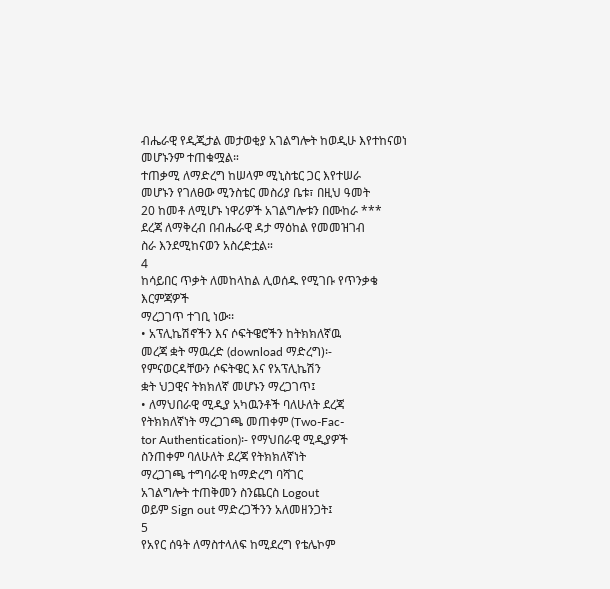ብሔራዊ የዲጂታል መታወቂያ አገልግሎት ከወዲሁ እየተከናወነ መሆኑንም ተጠቁሟል።
ተጠቃሚ ለማድረግ ከሠላም ሚኒስቴር ጋር እየተሠራ
መሆኑን የገለፀው ሚንስቴር መስሪያ ቤቱ፣ በዚህ ዓመት
20 ከመቶ ለሚሆኑ ነዋሪዎች አገልግሎቱን በሙከራ ***
ደረጃ ለማቅረብ በብሔራዊ ዳታ ማዕከል የመመዝገብ
ስራ እንደሚከናወን አስረድቷል።
4
ከሳይበር ጥቃት ለመከላከል ሊወሰዱ የሚገቡ የጥንቃቄ እርምጃዎች
ማረጋገጥ ተገቢ ነው፡፡
• አፕሊኬሽኖችን እና ሶፍትዌሮችን ከትክክለኛዉ
መረጃ ቋት ማዉረድ (download ማድረግ)፡-
የምናወርዳቸውን ሶፍትዌር እና የአፕሊኬሽን
ቋት ህጋዊና ትክክለኛ መሆኑን ማረጋገጥ፤
• ለማህበራዊ ሚዲያ አካዉንቶች ባለሁለት ደረጃ
የትክክለኛነት ማረጋገጫ መጠቀም (Two-Fac-
tor Authentication)፡- የማህበራዊ ሚዲያዎች
ስንጠቀም ባለሁለት ደረጃ የትክክለኛነት
ማረጋገጫ ተግባራዊ ከማድረግ ባሻገር
አገልግሎት ተጠቅመን ስንጨርስ Logout
ወይም Sign out ማድረጋችንን አለመዘንጋት፤
5
የአየር ሰዓት ለማስተላለፍ ከሚደረግ የቴሌኮም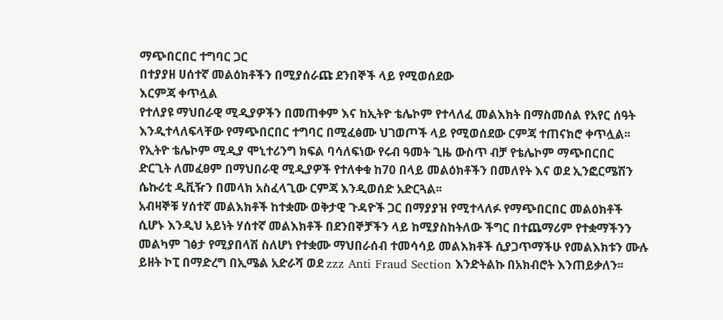ማጭበርበር ተግባር ጋር
በተያያዘ ሀሰተኛ መልዕክቶችን በሚያሰራጩ ደንበኞች ላይ የሚወሰደው
እርምጃ ቀጥሏል
የተለያዩ ማህበራዊ ሚዲያዎችን በመጠቀም እና ከኢትዮ ቴሌኮም የተላለፈ መልእክት በማስመሰል የአየር ሰዓት
እንዲተላለፍላቸው የማጭበርበር ተግባር በሚፈፅሙ ህገወጦች ላይ የሚወሰደው ርምጃ ተጠናክሮ ቀጥሏል፡፡
የኢትዮ ቴሌኮም ሚዲያ ሞኒተሪንግ ክፍል ባሳለፍነው የሩብ ዓመት ጊዜ ውስጥ ብቻ የቴሌኮም ማጭበርበር
ድርጊት ለመፈፀም በማህበራዊ ሚዲያዎች የተለቀቁ ከ70 በላይ መልዕክቶችን በመለየት እና ወደ ኢንፎርሜሽን
ሴኩሪቲ ዲቪዥን በመላክ አስፈላጊው ርምጃ እንዲወሰድ አድርጓል፡፡
አብዛኞቹ ሃሰተኛ መልእክቶች ከተቋሙ ወቅታዊ ጉዳዮች ጋር በማያያዝ የሚተላለፉ የማጭበርበር መልዕክቶች
ሲሆኑ እንዲህ አይነት ሃሰተኛ መልእክቶች በደንበኞቻችን ላይ ከሚያስከትለው ችግር በተጨማሪም የተቋማችንን
መልካም ገፅታ የሚያበላሽ ስለሆነ የተቋሙ ማህበራሰብ ተመሳሳይ መልእክቶች ሲያጋጥማችሁ የመልእክቱን ሙሉ
ይዘት ኮፒ በማድረግ በኢሜል አድራሻ ወደ zzz Anti Fraud Section እንድትልኩ በአክብሮት እንጠይቃለን፡፡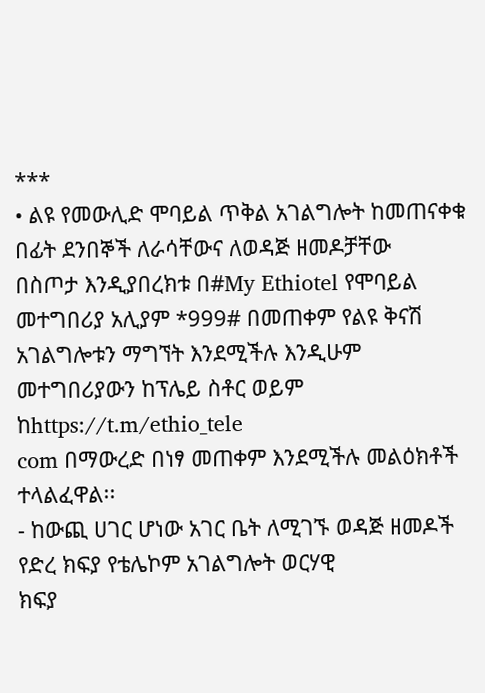***
• ልዩ የመውሊድ ሞባይል ጥቅል አገልግሎት ከመጠናቀቁ በፊት ደንበኞች ለራሳቸውና ለወዳጅ ዘመዶቻቸው
በስጦታ እንዲያበረክቱ በ#My Ethiotel የሞባይል መተግበሪያ አሊያም *999# በመጠቀም የልዩ ቅናሽ
አገልግሎቱን ማግኘት እንደሚችሉ እንዲሁም መተግበሪያውን ከፕሌይ ስቶር ወይም ከhttps://t.m/ethio_tele
com በማውረድ በነፃ መጠቀም እንደሚችሉ መልዕክቶች ተላልፈዋል፡፡
- ከውጪ ሀገር ሆነው አገር ቤት ለሚገኙ ወዳጅ ዘመዶች የድረ ክፍያ የቴሌኮም አገልግሎት ወርሃዊ
ክፍያ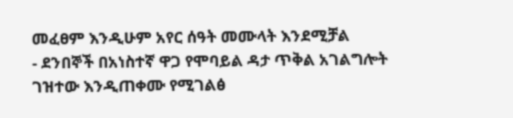መፈፀም እንዲሁም አየር ሰዓት መሙላት እንደሚቻል
- ደንበኞች በአነስተኛ ዋጋ የሞባይል ዳታ ጥቅል አገልግሎት ገዝተው እንዲጠቀሙ የሚገልፅ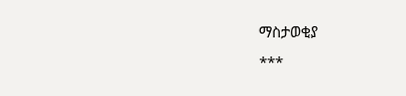ማስታወቂያ
***